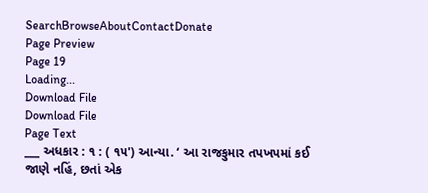SearchBrowseAboutContactDonate
Page Preview
Page 19
Loading...
Download File
Download File
Page Text
___ અધકાર : ૧ : ( ૧૫') આન્યા. ‘ આ રાજકુમાર તપખપમાં કઈ જાણે નહિં, છતાં એક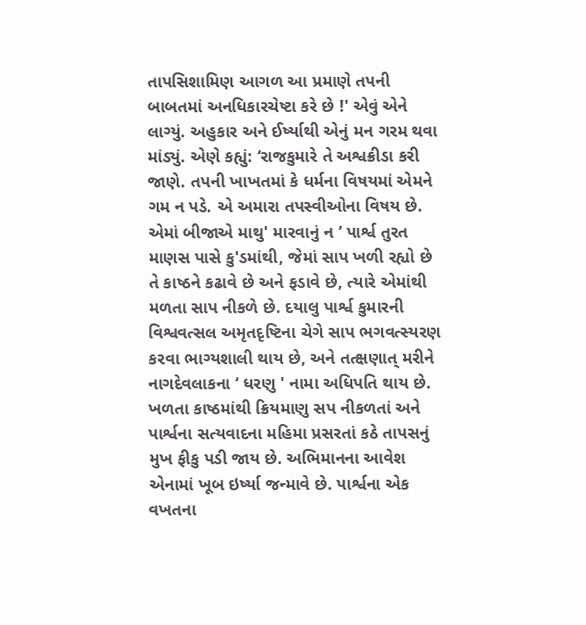તાપસિશામિણ આગળ આ પ્રમાણે તપની બાબતમાં અનધિકારચેષ્ટા કરે છે !' એવું એને લાગ્યું. અહુકાર અને ઈર્ષ્યાથી એનું મન ગરમ થવા માંડ્યું. એણે કહ્યું: ‘રાજકુમારે તે અશ્વક્રીડા કરી જાણે. તપની ખાખતમાં કે ધર્મના વિષયમાં એમને ગમ ન પડે. એ અમારા તપસ્વીઓના વિષય છે. એમાં બીજાએ માથુ' મારવાનું ન ’ પાર્શ્વ તુરત માણસ પાસે કુ'ડમાંથી, જેમાં સાપ ખળી રહ્યો છે તે કાષ્ઠને કઢાવે છે અને ફડાવે છે, ત્યારે એમાંથી મળતા સાપ નીકળે છે. દયાલુ પાર્શ્વ કુમારની વિશ્વવત્સલ અમૃતદૃષ્ટિના ચેગે સાપ ભગવત્સ્યરણ કરવા ભાગ્યશાલી થાય છે, અને તત્ક્ષણાત્ મરીને નાગદેવલાકના ‘ ધરણુ ' નામા અધિપતિ થાય છે. ખળતા કાષ્ઠમાંથી ક્રિયમાણુ સપ નીકળતાં અને પાર્શ્વના સત્યવાદના મહિમા પ્રસરતાં કઠે તાપસનું મુખ ફીકુ પડી જાય છે. અભિમાનના આવેશ એનામાં ખૂબ ઇર્ષ્યા જન્માવે છે. પાર્શ્વના એક વખતના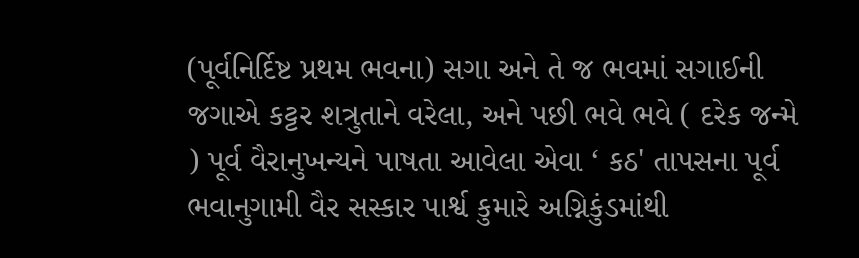(પૂર્વનિર્દિષ્ટ પ્રથમ ભવના) સગા અને તે જ ભવમાં સગાઈની જગાએ કટ્ટર શત્રુતાને વરેલા, અને પછી ભવે ભવે ( દરેક જન્મે ) પૂર્વ વૈરાનુખન્યને પાષતા આવેલા એવા ‘ કઠ' તાપસના પૂર્વ ભવાનુગામી વૈર સસ્કાર પાર્શ્વ કુમારે અગ્નિકુંડમાંથી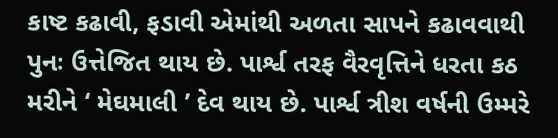કાષ્ટ કઢાવી, ફડાવી એમાંથી અળતા સાપને કઢાવવાથી પુનઃ ઉત્તેજિત થાય છે. પાર્શ્વ તરફ વૈરવૃત્તિને ધરતા કઠ મરીને ‘ મેઘમાલી ’ દેવ થાય છે. પાર્શ્વ ત્રીશ વર્ષની ઉમ્મરે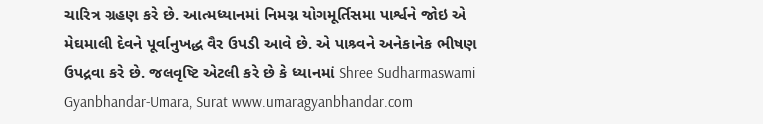ચારિત્ર ગ્રહણ કરે છે. આત્મધ્યાનમાં નિમગ્ન યોગમૂર્તિસમા પાર્શ્વને જોઇ એ મેઘમાલી દેવને પૂર્વાનુખદ્ધ વૈર ઉપડી આવે છે. એ પાશ્ર્વને અનેકાનેક ભીષણ ઉપદ્રવા કરે છે. જલવૃષ્ટિ એટલી કરે છે કે ધ્યાનમાં Shree Sudharmaswami Gyanbhandar-Umara, Surat www.umaragyanbhandar.com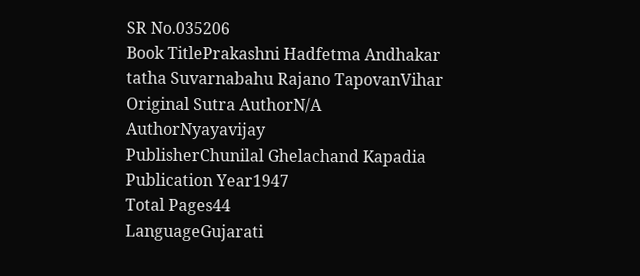SR No.035206
Book TitlePrakashni Hadfetma Andhakar tatha Suvarnabahu Rajano TapovanVihar
Original Sutra AuthorN/A
AuthorNyayavijay
PublisherChunilal Ghelachand Kapadia
Publication Year1947
Total Pages44
LanguageGujarati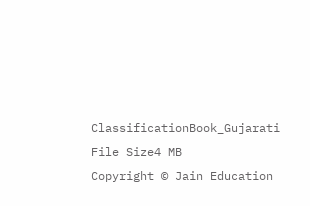ClassificationBook_Gujarati
File Size4 MB
Copyright © Jain Education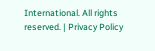International. All rights reserved. | Privacy Policy